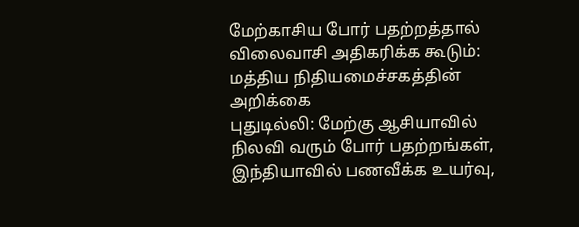மேற்காசிய போர் பதற்றத்தால் விலைவாசி அதிகரிக்க கூடும்: மத்திய நிதியமைச்சகத்தின் அறிக்கை
புதுடில்லி: மேற்கு ஆசியாவில் நிலவி வரும் போர் பதற்றங்கள், இந்தியாவில் பணவீக்க உயர்வு,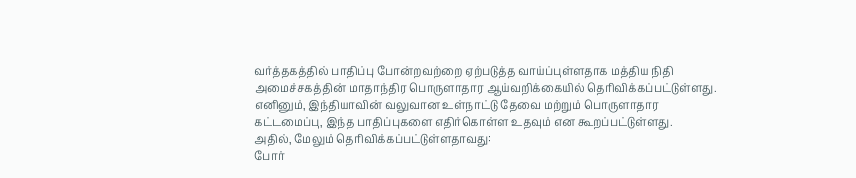வர்த்தகத்தில் பாதிப்பு போன்றவற்றை ஏற்படுத்த வாய்ப்புள்ளதாக மத்திய நிதி அமைச்சகத்தின் மாதாந்திர பொருளாதார ஆய்வறிக்கையில் தெரிவிக்கப்பட்டுள்ளது. எனினும், இந்தியாவின் வலுவான உள்நாட்டு தேவை மற்றும் பொருளாதார கட்டமைப்பு, இந்த பாதிப்புகளை எதிர்கொள்ள உதவும் என கூறப்பட்டுள்ளது.
அதில், மேலும் தெரிவிக்கப்பட்டுள்ளதாவது:
போர்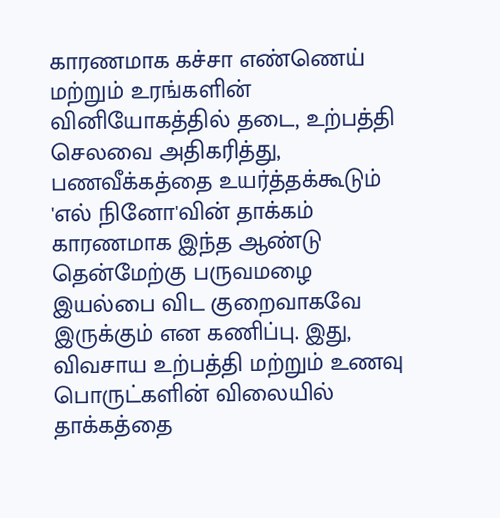காரணமாக கச்சா எண்ணெய் மற்றும் உரங்களின் வினியோகத்தில் தடை, உற்பத்தி செலவை அதிகரித்து, பணவீக்கத்தை உயர்த்தக்கூடும்
'எல் நினோ'வின் தாக்கம் காரணமாக இந்த ஆண்டு தென்மேற்கு பருவமழை இயல்பை விட குறைவாகவே இருக்கும் என கணிப்பு. இது, விவசாய உற்பத்தி மற்றும் உணவு பொருட்களின் விலையில் தாக்கத்தை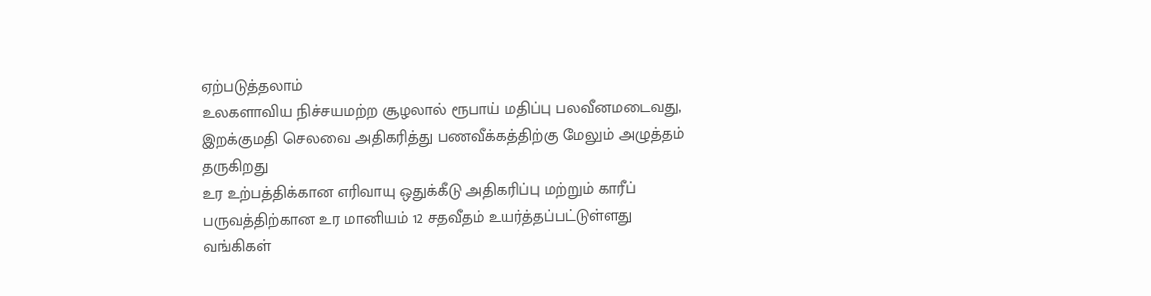ஏற்படுத்தலாம்
உலகளாவிய நிச்சயமற்ற சூழலால் ரூபாய் மதிப்பு பலவீனமடைவது, இறக்குமதி செலவை அதிகரித்து பணவீக்கத்திற்கு மேலும் அழுத்தம் தருகிறது
உர உற்பத்திக்கான எரிவாயு ஒதுக்கீடு அதிகரிப்பு மற்றும் காரீப் பருவத்திற்கான உர மானியம் 12 சதவீதம் உயர்த்தப்பட்டுள்ளது
வங்கிகள்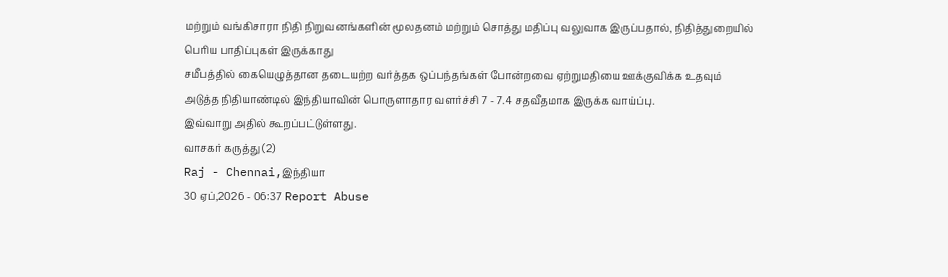மற்றும் வங்கிசாரா நிதி நிறுவனங்களின் மூலதனம் மற்றும் சொத்து மதிப்பு வலுவாக இருப்பதால், நிதித்துறையில் பெரிய பாதிப்புகள் இருக்காது
சமீபத்தில் கையெழுத்தான தடையற்ற வர்த்தக ஒப்பந்தங்கள் போன்றவை ஏற்றுமதியை ஊக்குவிக்க உதவும்
அடுத்த நிதியாண்டில் இந்தியாவின் பொருளாதார வளர்ச்சி 7 - 7.4 சதவீதமாக இருக்க வாய்ப்பு.
இவ்வாறு அதில் கூறப்பட்டுள்ளது.
வாசகர் கருத்து (2)
Raj - Chennai,இந்தியா
30 ஏப்,2026 - 06:37 Report Abuse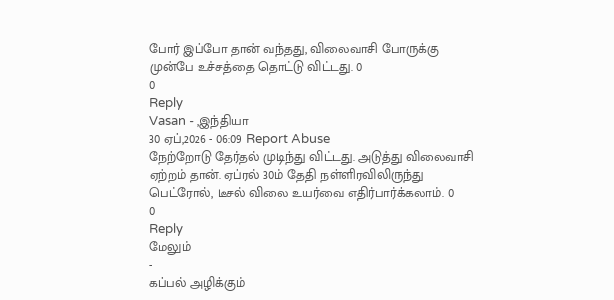போர் இப்போ தான் வந்தது, விலைவாசி போருக்கு முன்பே உச்சத்தை தொட்டு விட்டது. 0
0
Reply
Vasan - ,இந்தியா
30 ஏப்,2026 - 06:09 Report Abuse
நேற்றோடு தேர்தல் முடிந்து விட்டது. அடுத்து விலைவாசி ஏற்றம் தான். ஏப்ரல் 30ம் தேதி நள்ளிரவிலிருந்து பெட்ரோல், டீசல் விலை உயர்வை எதிர்பார்க்கலாம். 0
0
Reply
மேலும்
-
கப்பல் அழிக்கும்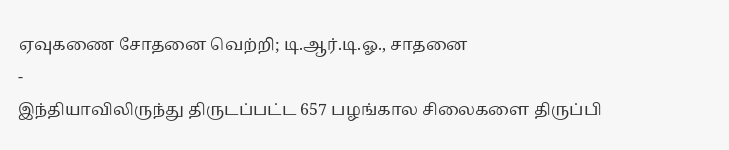ஏவுகணை சோதனை வெற்றி; டி.ஆர்.டி.ஓ., சாதனை
-
இந்தியாவிலிருந்து திருடப்பட்ட 657 பழங்கால சிலைகளை திருப்பி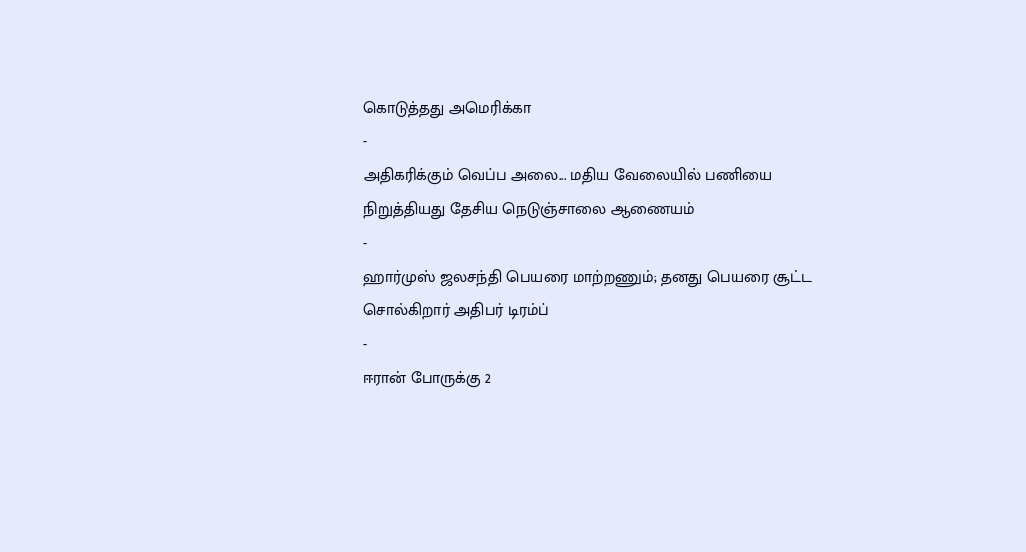கொடுத்தது அமெரிக்கா
-
அதிகரிக்கும் வெப்ப அலை... மதிய வேலையில் பணியை நிறுத்தியது தேசிய நெடுஞ்சாலை ஆணையம்
-
ஹார்முஸ் ஜலசந்தி பெயரை மாற்றணும்; தனது பெயரை சூட்ட சொல்கிறார் அதிபர் டிரம்ப்
-
ஈரான் போருக்கு 2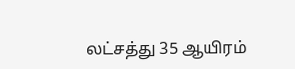லட்சத்து 35 ஆயிரம்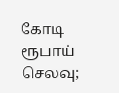கோடி ரூபாய் செலவு;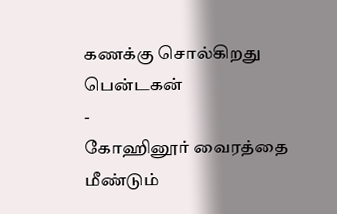கணக்கு சொல்கிறது பென்டகன்
-
கோஹினூர் வைரத்தை மீண்டும்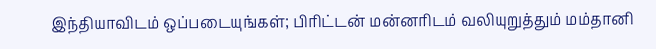இந்தியாவிடம் ஒப்படையுங்கள்; பிரிட்டன் மன்னரிடம் வலியுறுத்தும் மம்தானி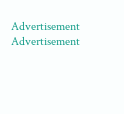Advertisement
Advertisement